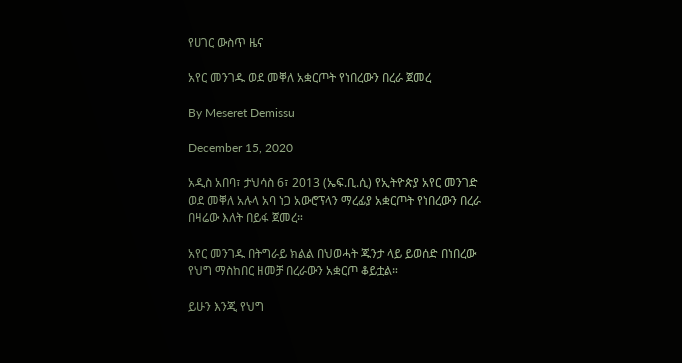የሀገር ውስጥ ዜና

አየር መንገዱ ወደ መቐለ አቋርጦት የነበረውን በረራ ጀመረ

By Meseret Demissu

December 15, 2020

አዲስ አበባ፣ ታህሳስ 6፣ 2013 (ኤፍ.ቢ.ሲ) የኢትዮጵያ አየር መንገድ ወደ መቐለ አሉላ አባ ነጋ አውሮፕላን ማረፊያ አቋርጦት የነበረውን በረራ በዛሬው እለት በይፋ ጀመረ።

አየር መንገዱ በትግራይ ክልል በህወሓት ጁንታ ላይ ይወሰድ በነበረው የህግ ማስከበር ዘመቻ በረራውን አቋርጦ ቆይቷል።

ይሁን እንጂ የህግ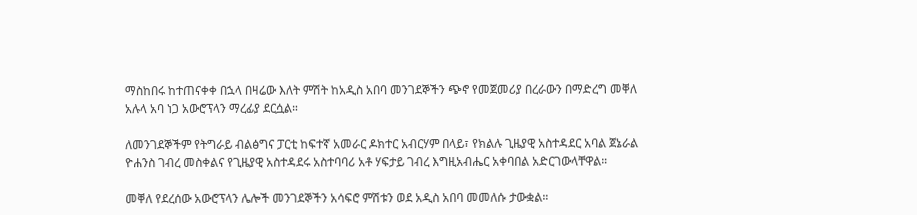ማስከበሩ ከተጠናቀቀ በኋላ በዛሬው እለት ምሽት ከአዲስ አበባ መንገደኞችን ጭኖ የመጀመሪያ በረራውን በማድረግ መቐለ አሉላ አባ ነጋ አውሮፕላን ማረፊያ ደርሷል።

ለመንገደኞችም የትግራይ ብልፅግና ፓርቲ ከፍተኛ አመራር ዶክተር አብርሃም በላይ፣ የክልሉ ጊዜያዊ አስተዳደር አባል ጀኔራል ዮሐንስ ገብረ መስቀልና የጊዜያዊ አስተዳደሩ አስተባባሪ አቶ ሃፍታይ ገብረ እግዚአብሔር አቀባበል አድርገውላቸዋል።

መቐለ የደረሰው አውሮፕላን ሌሎች መንገደኞችን አሳፍሮ ምሽቱን ወደ አዲስ አበባ መመለሱ ታውቋል።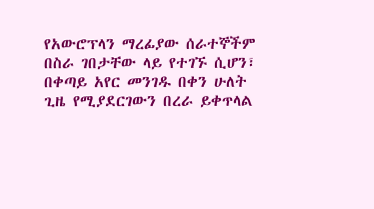የአውሮፕላን ማረፊያው ሰራተኞችም በስራ ገበታቸው ላይ የተገኙ ሲሆን፣ በቀጣይ አየር መንገዱ በቀን ሁለት ጊዜ የሚያደርገውን በረራ ይቀጥላል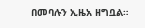በመባሉን ኢዜአ ዘግቧል።